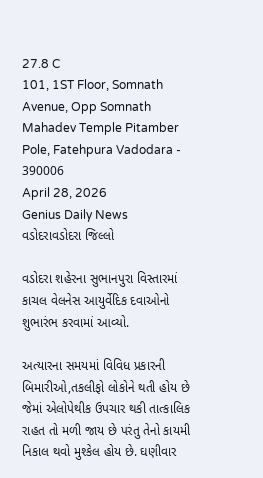27.8 C
101, 1ST Floor, Somnath Avenue, Opp Somnath Mahadev Temple Pitamber Pole, Fatehpura Vadodara - 390006
April 28, 2026
Genius Daily News
વડોદરાવડોદરા જિલ્લો

વડોદરા શહેરના સુભાનપુરા વિસ્તારમાં કાચલ વેલનેસ આયુર્વેદિક દવાઓનો શુભારંભ કરવામાં આવ્યો.

અત્યારના સમયમાં વિવિધ પ્રકારની બિમારીઓ,તકલીફો લોકોને થતી હોય છે જેમાં એલોપેથીક ઉપચાર થકી તાત્કાલિક રાહત તો મળી જાય છે પરંતુ તેનો કાયમી નિકાલ થવો મુશ્કેલ હોય છે. ઘણીવાર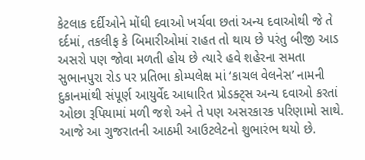કેટલાક દર્દીઓને મોંઘી દવાઓ ખર્ચવા છતાં અન્ય દવાઓથી જે તે દર્દમાં, તકલીફ કે બિમારીઓમાં રાહત તો થાય છે પરંતુ બીજી આડ અસરો પણ જોવા મળતી હોય છે ત્યારે હવે શહેરના સમતા સુભાનપુરા રોડ પર પ્રતિભા કોમ્પલેક્ષ માં ‘કાચલ વેલનેસ’ નામની દુકાનમાંથી સંપૂર્ણ આયુર્વેદ આધારિત પ્રોડક્ટ્સ અન્ય દવાઓ કરતાં ઓછા રૂપિયામાં મળી જશે અને તે પણ અસરકારક પરિણામો સાથે. આજે આ ગુજરાતની આઠમી આઉટલેટનો શુભારંભ થયો છે.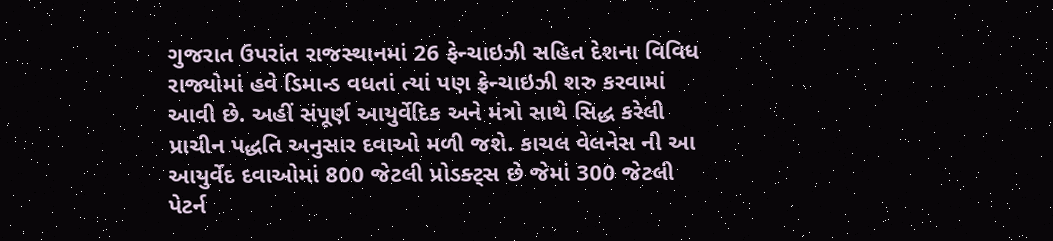ગુજરાત ઉપરાંત રાજસ્થાનમાં 26 ફેન્ચાઇઝી સહિત દેશના વિવિધ રાજ્યોમાં હવે ડિમાન્ડ વધતાં ત્યાં પણ ફ્રેન્ચાઇઝી શરુ કરવામાં આવી છે. અહીં સંપૂર્ણ આયુર્વેદિક અને મંત્રો સાથે સિદ્ધ કરેલી પ્રાચીન પદ્ધતિ અનુસાર દવાઓ મળી જશે. કાચલ વેલનેસ ની આ આયુર્વેદ દવાઓમાં 800 જેટલી પ્રોડક્ટ્સ છે જેમાં 300 જેટલી પેટર્ન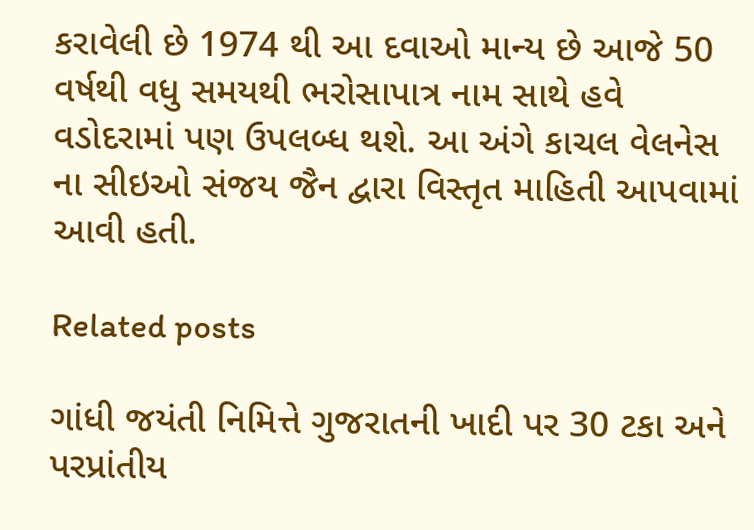કરાવેલી છે 1974 થી આ દવાઓ માન્ય છે આજે 50 વર્ષથી વધુ સમયથી ભરોસાપાત્ર નામ સાથે હવે વડોદરામાં પણ ઉપલબ્ધ થશે. આ અંગે કાચલ વેલનેસ ના સીઇઓ સંજય જૈન દ્વારા વિસ્તૃત માહિતી આપવામાં આવી હતી.

Related posts

ગાંધી જયંતી નિમિત્તે ગુજરાતની ખાદી પર 30 ટકા અને પરપ્રાંતીય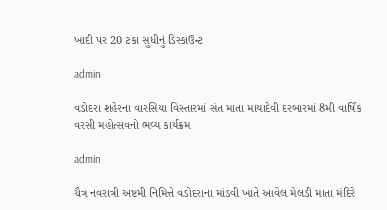ખાદી પર 20 ટકા સુધીનું ડિસ્કાઉન્ટ

admin

વડોદરા શહેરના વારસિયા વિસ્તારમાં સંત માતા માયાદેવી દરબારમાં 8મી વાર્ષિક વરસી મહોત્સવનો ભવ્ય કાર્યક્રમ

admin

ચૈત્ર નવરાત્રી અષ્ટમી નિમિત્તે વડોદરાના માંડવી ખાતે આવેલ મેલડી માતા મંદિરે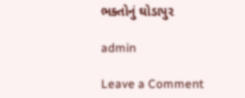ભક્તોનું ઘોડાપુર

admin

Leave a Comment